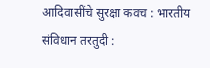आदिवासींचे सुरक्षा कवच : भारतीय संविधान तरतुदी :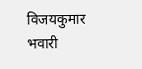विजयकुमार भवारी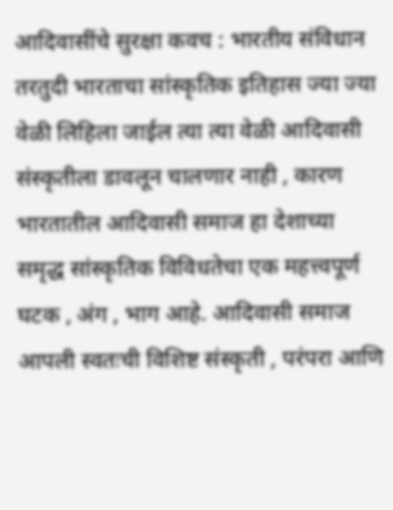आदिवासींचे सुरक्षा कवच : भारतीय संविधान तरतुदी भारताचा सांस्कृतिक इतिहास ज्या ज्या वेळी लिहिला जाईल त्या त्या वेळी आदिवासी संस्कृतीला डावलून चालणार नाही , कारण भारतातील आदिवासी समाज हा देशाच्या समृद्ध सांस्कृतिक विविधतेचा एक महत्त्वपूर्ण घटक , अंग , भाग आहे. आदिवासी समाज आपली स्वतःची विशिष्ट संस्कृती , परंपरा आणि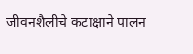जीवनशैलीचे कटाक्षाने पालन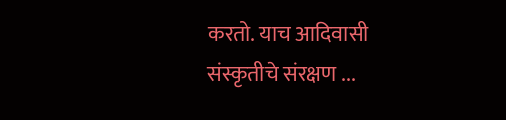करतो. याच आदिवासी संस्कृतीचे संरक्षण ...